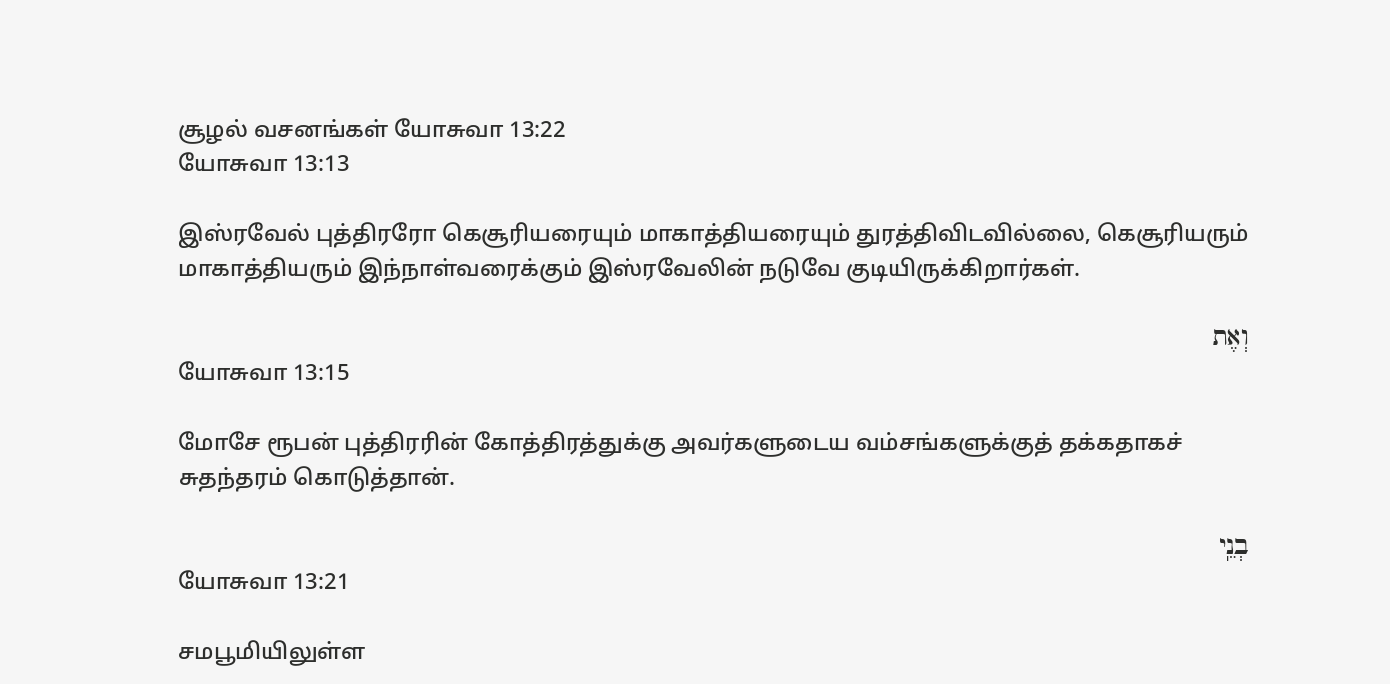சூழல் வசனங்கள் யோசுவா 13:22
யோசுவா 13:13

இஸ்ரவேல் புத்திரரோ கெசூரியரையும் மாகாத்தியரையும் துரத்திவிடவில்லை, கெசூரியரும் மாகாத்தியரும் இந்நாள்வரைக்கும் இஸ்ரவேலின் நடுவே குடியிருக்கிறார்கள்.

וְאֶת
யோசுவா 13:15

மோசே ரூபன் புத்திரரின் கோத்திரத்துக்கு அவர்களுடைய வம்சங்களுக்குத் தக்கதாகச் சுதந்தரம் கொடுத்தான்.

בְנֵֽי
யோசுவா 13:21

சமபூமியிலுள்ள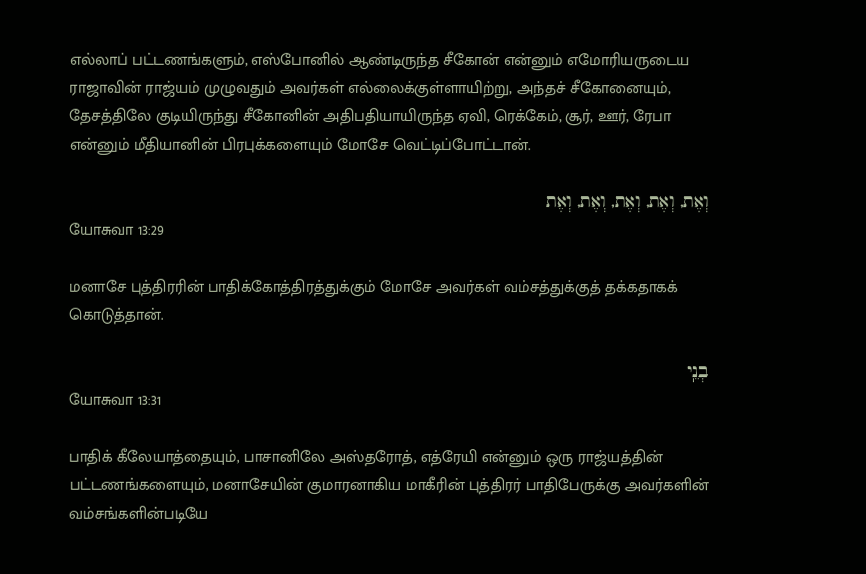எல்லாப் பட்டணங்களும், எஸ்போனில் ஆண்டிருந்த சீகோன் என்னும் எமோரியருடைய ராஜாவின் ராஜ்யம் முழுவதும் அவர்கள் எல்லைக்குள்ளாயிற்று, அந்தச் சீகோனையும், தேசத்திலே குடியிருந்து சீகோனின் அதிபதியாயிருந்த ஏவி, ரெக்கேம், சூர், ஊர், ரேபா என்னும் மீதியானின் பிரபுக்களையும் மோசே வெட்டிப்போட்டான்.

וְאֶת, וְאֶת, וְאֶת, וְאֶת, וְאֶת
யோசுவா 13:29

மனாசே புத்திரரின் பாதிக்கோத்திரத்துக்கும் மோசே அவர்கள் வம்சத்துக்குத் தக்கதாகக் கொடுத்தான்.

בְנֵֽי
யோசுவா 13:31

பாதிக் கீலேயாத்தையும், பாசானிலே அஸ்தரோத், எத்ரேயி என்னும் ஒரு ராஜ்யத்தின் பட்டணங்களையும், மனாசேயின் குமாரனாகிய மாகீரின் புத்திரர் பாதிபேருக்கு அவர்களின் வம்சங்களின்படியே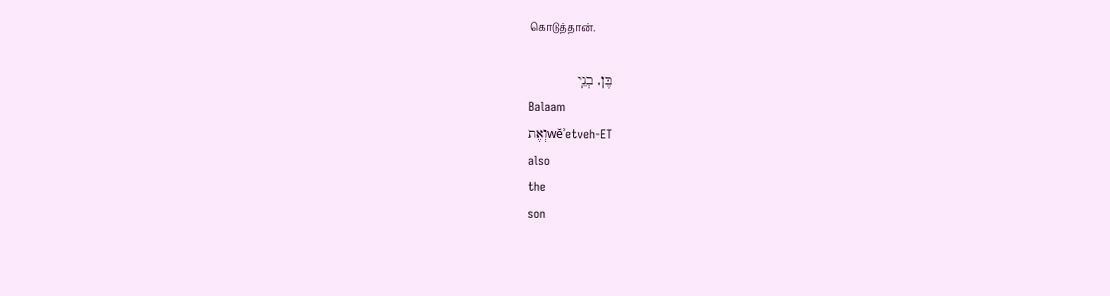கொடுத்தான்.

בֶּן, בְנֵֽי
Balaam
וְאֶתwĕʾetveh-ET
also
the
son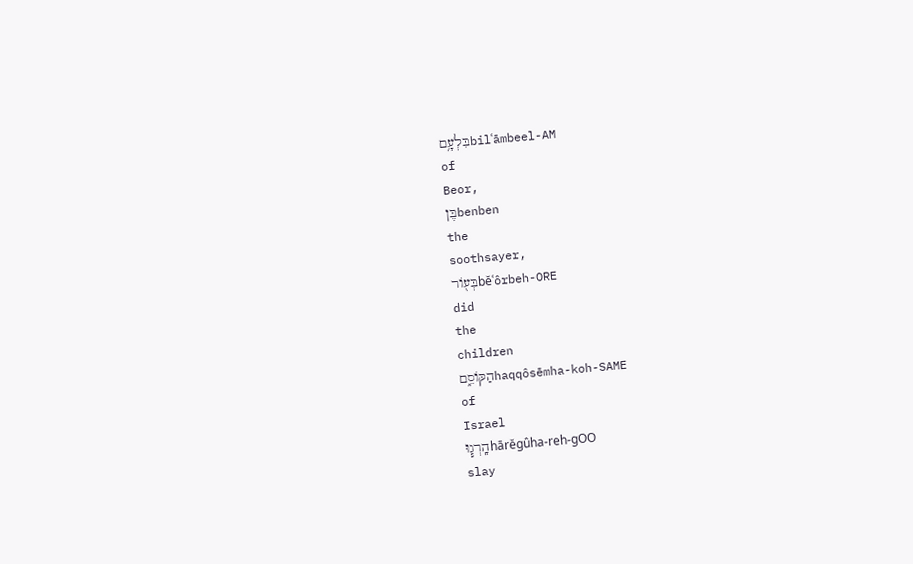בִּלְעָ֥םbilʿāmbeel-AM
of
Beor,
בֶּןbenben
the
soothsayer,
בְּע֖וֹרbĕʿôrbeh-ORE
did
the
children
הַקּוֹסֵ֑םhaqqôsēmha-koh-SAME
of
Israel
הָֽרְג֧וּhārĕgûha-reh-ɡOO
slay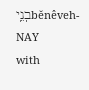בְנֵֽיbĕnêveh-NAY
with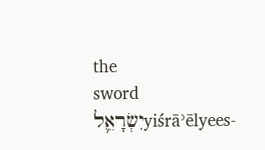the
sword
יִשְׂרָאֵ֛לyiśrāʾēlyees-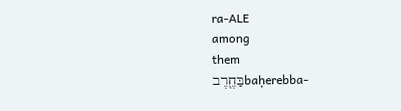ra-ALE
among
them
בַּחֶ֖רֶבbaḥerebba-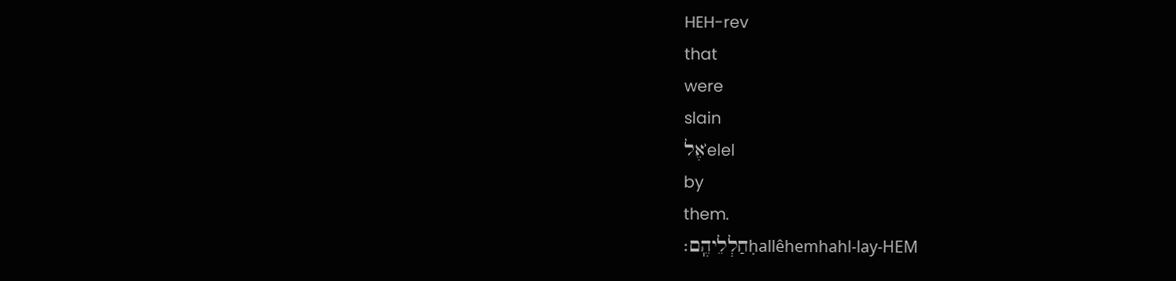HEH-rev
that
were
slain
אֶלʾelel
by
them.
חַלְלֵיהֶֽם׃ḥallêhemhahl-lay-HEM